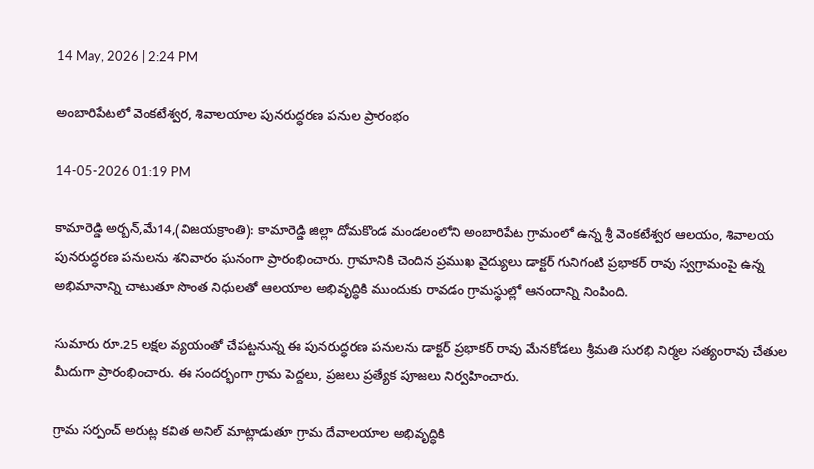14 May, 2026 | 2:24 PM

అంబారిపేటలో వెంకటేశ్వర, శివాలయాల పునరుద్ధరణ పనుల ప్రారంభం

14-05-2026 01:19 PM

కామారెడ్డి అర్బన్,మే14,(విజయక్రాంతి): కామారెడ్డి జిల్లా దోమకొండ మండలంలోని అంబారిపేట గ్రామంలో ఉన్న శ్రీ వెంకటేశ్వర ఆలయం, శివాలయ పునరుద్ధరణ పనులను శనివారం ఘనంగా ప్రారంభించారు. గ్రామానికి చెందిన ప్రముఖ వైద్యులు డాక్టర్ గునిగంటి ప్రభాకర్ రావు స్వగ్రామంపై ఉన్న అభిమానాన్ని చాటుతూ సొంత నిధులతో ఆలయాల అభివృద్ధికి ముందుకు రావడం గ్రామస్థుల్లో ఆనందాన్ని నింపింది.

సుమారు రూ.25 లక్షల వ్యయంతో చేపట్టనున్న ఈ పునరుద్ధరణ పనులను డాక్టర్ ప్రభాకర్ రావు మేనకోడలు శ్రీమతి సురభి నిర్మల సత్యంరావు చేతుల మీదుగా ప్రారంభించారు. ఈ సందర్భంగా గ్రామ పెద్దలు, ప్రజలు ప్రత్యేక పూజలు నిర్వహించారు.

గ్రామ సర్పంచ్ అరుట్ల కవిత అనిల్ మాట్లాడుతూ గ్రామ దేవాలయాల అభివృద్ధికి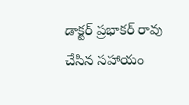డాక్టర్ ప్రభాకర్ రావు చేసిన సహాయం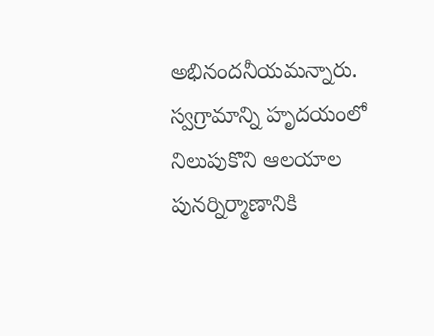అభినందనీయమన్నారు. స్వగ్రామాన్ని హృదయంలో నిలుపుకొని ఆలయాల పునర్నిర్మాణానికి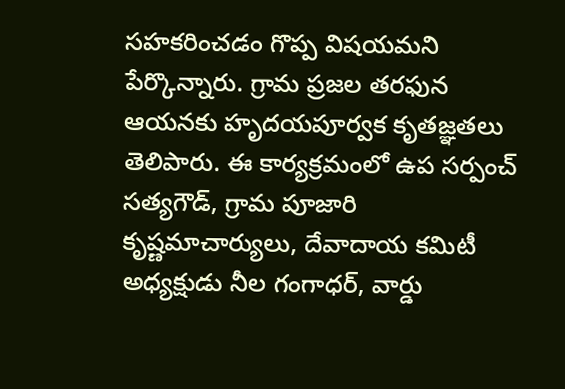సహకరించడం గొప్ప విషయమని పేర్కొన్నారు. గ్రామ ప్రజల తరఫున ఆయనకు హృదయపూర్వక కృతజ్ఞతలు తెలిపారు. ఈ కార్యక్రమంలో ఉప సర్పంచ్ సత్యగౌడ్, గ్రామ పూజారి కృష్ణమాచార్యులు, దేవాదాయ కమిటీ అధ్యక్షుడు నీల గంగాధర్, వార్డు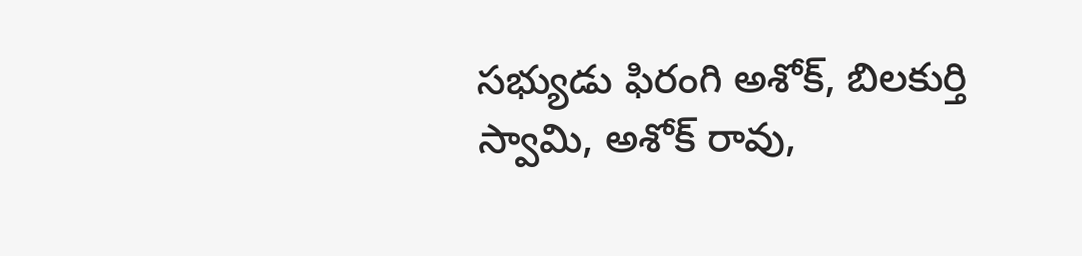సభ్యుడు ఫిరంగి అశోక్, బిలకుర్తి స్వామి, అశోక్ రావు,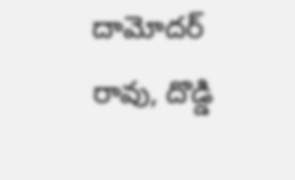దామోదర్ రావు, దొడ్డి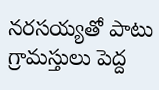నరసయ్యతో పాటు గ్రామస్తులు పెద్ద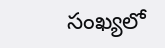సంఖ్యలో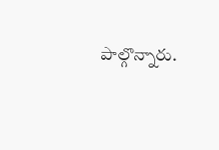పాల్గొన్నారు.